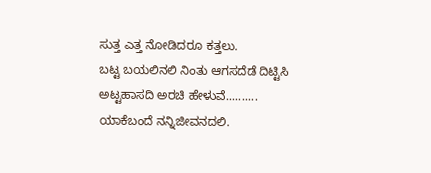ಸುತ್ತ ಎತ್ತ ನೋಡಿದರೂ ಕತ್ತಲು.
ಬಟ್ಟ ಬಯಲಿನಲಿ ನಿಂತು ಆಗಸದೆಡೆ ದಿಟ್ಟಿಸಿ ಅಟ್ಟಹಾಸದಿ ಅರಚಿ ಹೇಳುವೆ..........
ಯಾಕೆಬಂದೆ ನನ್ನಿಜೀವನದಲಿ.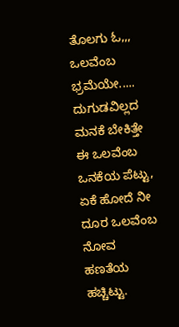ತೊಲಗು ಓ,,, ಒಲವೆಂಬ ಭ್ರಮೆಯೇ.....
ದುಗುಡವಿಲ್ಲದ ಮನಕೆ ಬೇಕಿತ್ತೇ ಈ ಒಲವೆಂಬ ಒನಕೆಯ ಪೆಟ್ಟು,
ಏಕೆ ಹೋದೆ ನೀ ದೂರ ಒಲವೆಂಬ ನೋವ ಹಣತೆಯ ಹಚ್ಚಿಟ್ಟು.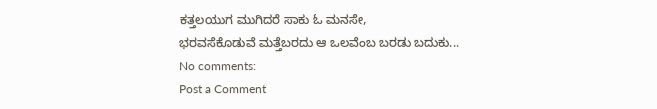ಕತ್ತಲಯುಗ ಮುಗಿದರೆ ಸಾಕು ಓ ಮನಸೇ,
ಭರವಸೆಕೊಡುವೆ ಮತ್ತೆಬರದು ಆ ಒಲವೆಂಬ ಬರಡು ಬದುಕು...
No comments:
Post a Comment